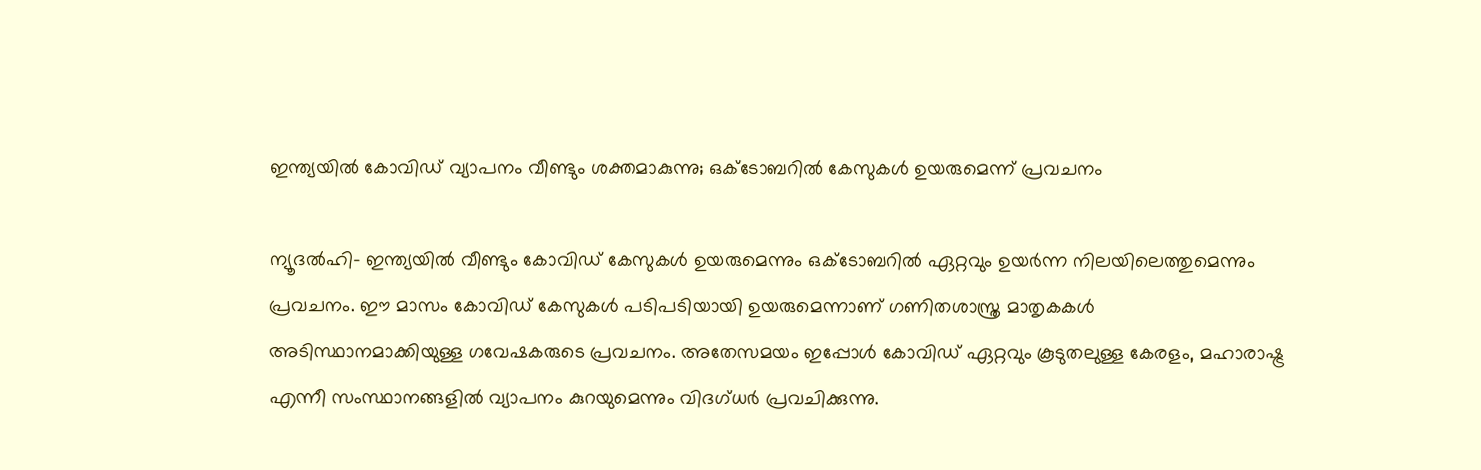ഇന്ത്യയില്‍ കോവിഡ് വ്യാപനം വീണ്ടും ശക്തമാകുന്നു; ഒക്ടോബറില്‍ കേസുകള്‍ ഉയരുമെന്ന് പ്രവചനം

ന്യൂദല്‍ഹി- ഇന്ത്യയില്‍ വീണ്ടും കോവിഡ് കേസുകള്‍ ഉയരുമെന്നും ഒക്ടോബറില്‍ ഏറ്റവും ഉയര്‍ന്ന നിലയിലെത്തുമെന്നും പ്രവചനം. ഈ മാസം കോവിഡ് കേസുകള്‍ പടിപടിയായി ഉയരുമെന്നാണ് ഗണിതശാസ്ത്ര മാതൃകകള്‍ അടിസ്ഥാനമാക്കിയുള്ള ഗവേഷകരുടെ പ്രവചനം. അതേസമയം ഇപ്പോള്‍ കോവിഡ് ഏറ്റവും കൂടുതലുള്ള കേരളം, മഹാരാഷ്ട്ര എന്നീ സംസ്ഥാനങ്ങളില്‍ വ്യാപനം കുറയുമെന്നും വിദഗ്ധര്‍ പ്രവചിക്കുന്നു.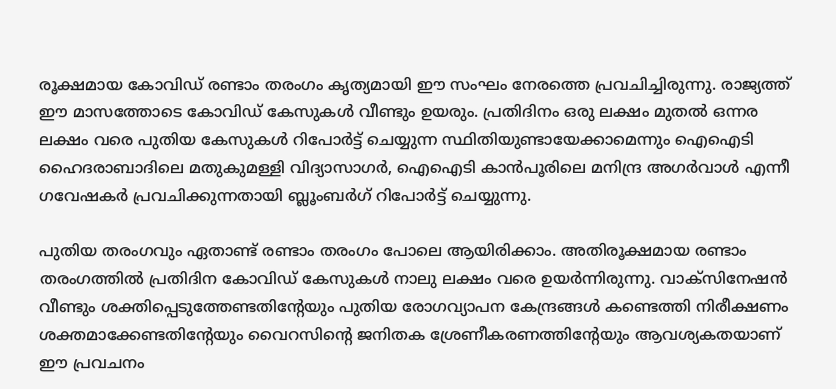രൂക്ഷമായ കോവിഡ് രണ്ടാം തരംഗം കൃത്യമായി ഈ സംഘം നേരത്തെ പ്രവചിച്ചിരുന്നു. രാജ്യത്ത് ഈ മാസത്തോടെ കോവിഡ് കേസുകള്‍ വീണ്ടും ഉയരും. പ്രതിദിനം ഒരു ലക്ഷം മുതല്‍ ഒന്നര ലക്ഷം വരെ പുതിയ കേസുകള്‍ റിപോര്‍ട്ട് ചെയ്യുന്ന സ്ഥിതിയുണ്ടായേക്കാമെന്നും ഐഐടി ഹൈദരാബാദിലെ മതുകുമള്ളി വിദ്യാസാഗര്‍, ഐഐടി കാന്‍പൂരിലെ മനിന്ദ്ര അഗര്‍വാള്‍ എന്നീ ഗവേഷകര്‍ പ്രവചിക്കുന്നതായി ബ്ലൂംബര്‍ഗ് റിപോര്‍ട്ട് ചെയ്യുന്നു.

പുതിയ തരംഗവും ഏതാണ്ട് രണ്ടാം തരംഗം പോലെ ആയിരിക്കാം. അതിരൂക്ഷമായ രണ്ടാം തരംഗത്തില്‍ പ്രതിദിന കോവിഡ് കേസുകള്‍ നാലു ലക്ഷം വരെ ഉയര്‍ന്നിരുന്നു. വാക്‌സിനേഷന്‍ വീണ്ടും ശക്തിപ്പെടുത്തേണ്ടതിന്റേയും പുതിയ രോഗവ്യാപന കേന്ദ്രങ്ങള്‍ കണ്ടെത്തി നിരീക്ഷണം ശക്തമാക്കേണ്ടതിന്റേയും വൈറസിന്റെ ജനിതക ശ്രേണീകരണത്തിന്റേയും ആവശ്യകതയാണ് ഈ പ്രവചനം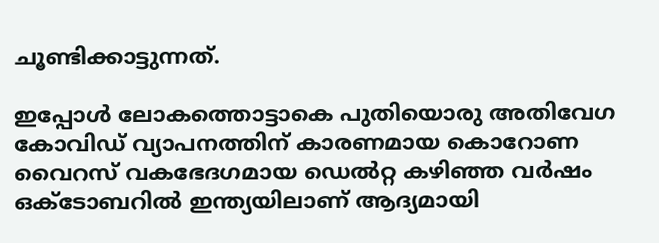ചൂണ്ടിക്കാട്ടുന്നത്.

ഇപ്പോള്‍ ലോകത്തൊട്ടാകെ പുതിയൊരു അതിവേഗ കോവിഡ് വ്യാപനത്തിന് കാരണമായ കൊറോണ വൈറസ് വകഭേദഗമായ ഡെല്‍റ്റ കഴിഞ്ഞ വര്‍ഷം ഒക്ടോബറില്‍ ഇന്ത്യയിലാണ് ആദ്യമായി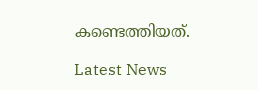കണ്ടെത്തിയത്.

Latest News